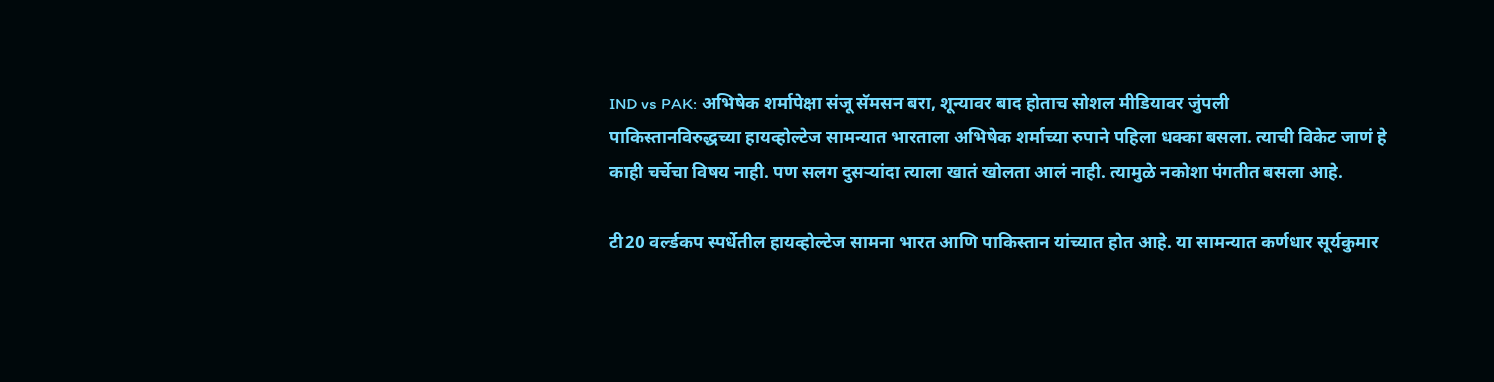IND vs PAK: अभिषेक शर्मापेक्षा संजू सॅमसन बरा, शून्यावर बाद होताच सोशल मीडियावर जुंपली
पाकिस्तानविरुद्धच्या हायव्होल्टेज सामन्यात भारताला अभिषेक शर्माच्या रुपाने पहिला धक्का बसला. त्याची विकेट जाणं हे काही चर्चेचा विषय नाही. पण सलग दुसऱ्यांदा त्याला खातं खोलता आलं नाही. त्यामुळे नकोशा पंगतीत बसला आहे.

टी20 वर्ल्डकप स्पर्धेतील हायव्होल्टेज सामना भारत आणि पाकिस्तान यांच्यात होत आहे. या सामन्यात कर्णधार सूर्यकुमार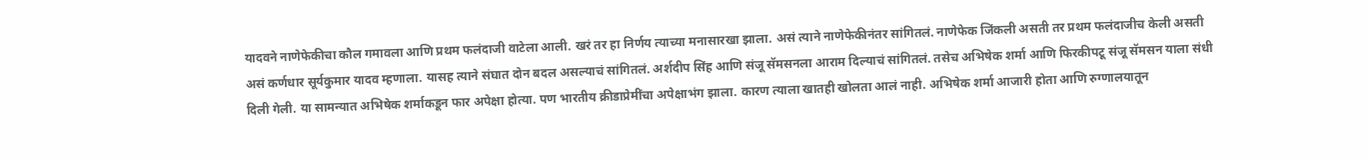यादवने नाणेफेकीचा कौल गमावला आणि प्रथम फलंदाजी वाटेला आली. खरं तर हा निर्णय त्याच्या मनासारखा झाला. असं त्याने नाणेफेकीनंतर सांगितलं. नाणेफेक जिंकली असती तर प्रथम फलंदाजीच केली असती असं कर्णधार सूर्यकुमार यादव म्हणाला. यासह त्याने संघात दोन बदल असल्याचं सांगितलं. अर्शदीप सिंह आणि संजू सॅमसनला आराम दिल्याचं सांगितलं. तसेच अभिषेक शर्मा आणि फिरकीपटू संजू सॅमसन याला संधी दिली गेली. या सामन्यात अभिषेक शर्माकडून फार अपेक्षा होत्या. पण भारतीय क्रीडाप्रेमींचा अपेक्षाभंग झाला. कारण त्याला खातही खोलता आलं नाही. अभिषेक शर्मा आजारी होता आणि रुग्णालयातून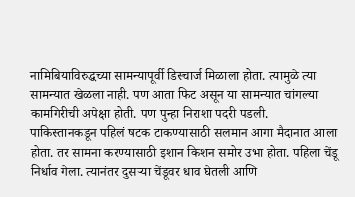नामिबियाविरुद्धच्या सामन्यापूर्वी डिस्चार्ज मिळाला होता. त्यामुळे त्या सामन्यात खेळला नाही. पण आता फिट असून या सामन्यात चांगल्या कामगिरीची अपेक्षा होती. पण पुन्हा निराशा पदरी पडली.
पाकिस्तानकडून पहिलं षटक टाकण्यासाठी सलमान आगा मैदानात आला होता. तर सामना करण्यासाठी इशान किशन समोर उभा होता. पहिला चेंडू निर्धाव गेला. त्यानंतर दुसऱ्या चेंडूवर धाव घेतली आणि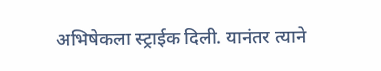अभिषेकला स्ट्राईक दिली. यानंतर त्याने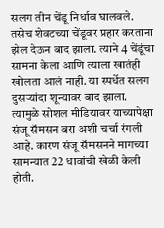सलग तीन चेंडू निर्धाव घालवले. तसेच शेवटच्या चेंडूवर प्रहार करताना झेल देऊन बाद झाला. त्याने 4 चेंडूंचा सामना केला आणि त्याला खातंही खोलता आलं नाही. या स्पर्धेत सलग दुसऱ्यांदा शून्यावर बाद झाला. त्यामुळे सोशल मीडियावर याच्यापेक्षा संजू सॅमसन बरा अशी चर्चा रंगली आहे. कारण संजू सॅमसनने मागच्या सामन्यात 22 धावांची खेळी केली होती.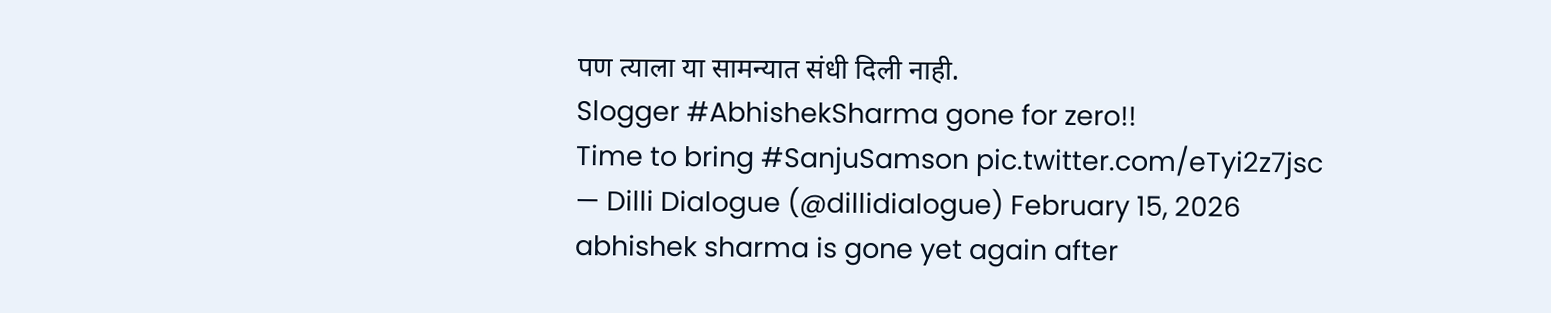पण त्याला या सामन्यात संधी दिली नाही.
Slogger #AbhishekSharma gone for zero!!
Time to bring #SanjuSamson pic.twitter.com/eTyi2z7jsc
— Dilli Dialogue (@dillidialogue) February 15, 2026
abhishek sharma is gone yet again after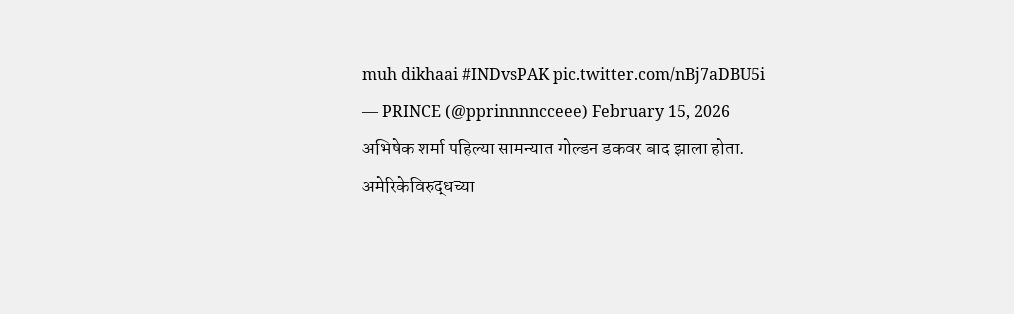muh dikhaai #INDvsPAK pic.twitter.com/nBj7aDBU5i
— PRINCE (@pprinnnncceee) February 15, 2026
अभिषेक शर्मा पहिल्या सामन्यात गोल्डन डकवर बाद झाला होता. अमेरिकेविरुद्धच्या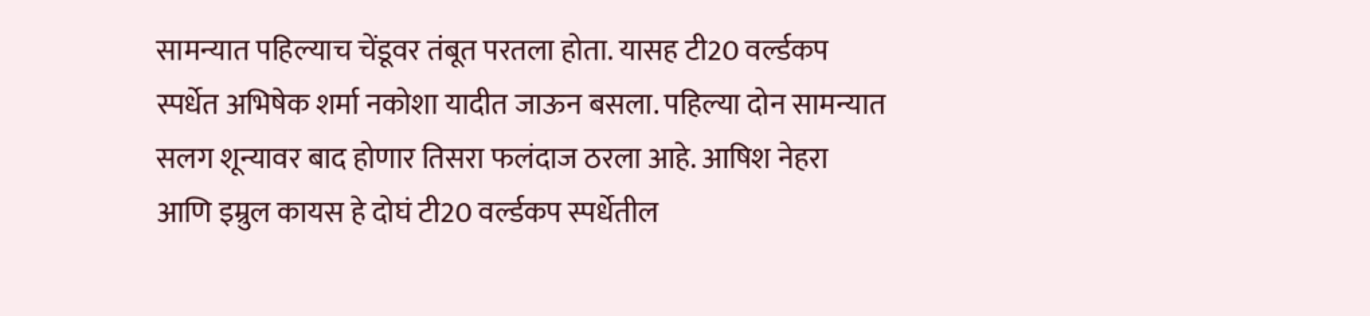सामन्यात पहिल्याच चेंडूवर तंबूत परतला होता. यासह टी20 वर्ल्डकप स्पर्धेत अभिषेक शर्मा नकोशा यादीत जाऊन बसला. पहिल्या दोन सामन्यात सलग शून्यावर बाद होणार तिसरा फलंदाज ठरला आहे. आषिश नेहरा आणि इम्रुल कायस हे दोघं टी20 वर्ल्डकप स्पर्धेतील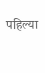पहिल्या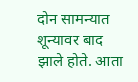दोन सामन्यात शून्यावर बाद झाले होते. आता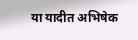या यादीत अभिषेक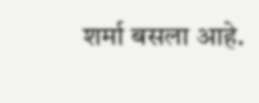शर्मा बसला आहे.